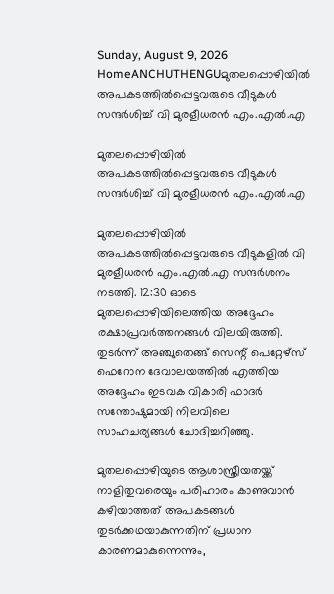Sunday, August 9, 2026
HomeANCHUTHENGUമുതലപ്പൊഴിയിൽ അപകടത്തിൽപ്പെട്ടവരുടെ വീടുകൾ സന്ദർശിച്ച് വി മുരളീധരൻ എം.എൽ.എ

മുതലപ്പൊഴിയിൽ അപകടത്തിൽപ്പെട്ടവരുടെ വീടുകൾ സന്ദർശിച്ച് വി മുരളീധരൻ എം.എൽ.എ

മുതലപ്പൊഴിയിൽ അപകടത്തിൽപ്പെട്ടവരുടെ വീടുകളിൽ വി മുരളീധരൻ എം.എൽ.എ സന്ദർശനം നടത്തി. 12:30 ഓടെ മുതലപ്പൊഴിയിലെത്തിയ അദ്ദേഹം രക്ഷാപ്രവർത്തനങ്ങൾ വിലയിരുത്തി. തുടർന്ന് അഞ്ചുതെങ്ങ് സെന്റ് പെറ്റേഴ്സ് ഫെറോന ദേവാലയത്തിൽ എത്തിയ അദ്ദേഹം ഇടവക വികാരി ഫാദർ സന്തോഷുമായി നിലവിലെ സാഹചര്യങ്ങൾ ചോദിച്ചറിഞ്ഞു.

മുതലപ്പൊഴിയുടെ ആശാസ്ത്രീയതയ്ക്ക് നാളിതുവരെയും പരിഹാരം കാണുവാൻ കഴിയാത്തത് അപകടങ്ങൾ തുടർക്കഥയാകുന്നതിന് പ്രധാന കാരണമാകുന്നെന്നും,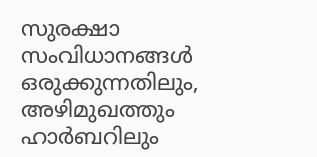സുരക്ഷാ സംവിധാനങ്ങൾ ഒരുക്കുന്നതിലും, അഴിമുഖത്തും ഹാർബറിലും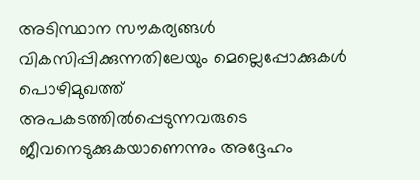അടിസ്ഥാന സൗകര്യങ്ങൾ വികസിപ്പിക്കുന്നതിലേയും മെല്ലെപ്പോക്കുകൾ പൊഴിമുഖത്ത് അപകടത്തിൽപ്പെടുന്നവരുടെ ജീവനെടുക്കുകയാണെന്നും അദ്ദേഹം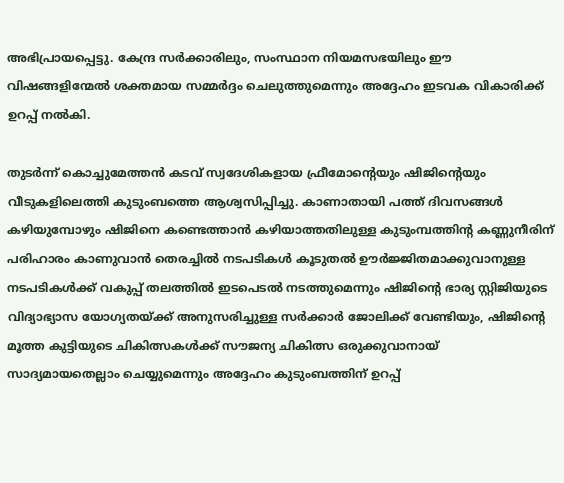അഭിപ്രായപ്പെട്ടു. കേന്ദ്ര സർക്കാരിലും, സംസ്ഥാന നിയമസഭയിലും ഈ വിഷങ്ങളിന്മേൽ ശക്തമായ സമ്മർദ്ദം ചെലുത്തുമെന്നും അദ്ദേഹം ഇടവക വികാരിക്ക് ഉറപ്പ് നൽകി.

തുടർന്ന് കൊച്ചുമേത്തൻ കടവ് സ്വദേശികളായ ഫ്രീമോന്റെയും ഷിജിന്റെയും വീടുകളിലെത്തി കുടുംബത്തെ ആശ്വസിപ്പിച്ചു. കാണാതായി പത്ത് ദിവസങ്ങൾ കഴിയുമ്പോഴും ഷിജിനെ കണ്ടെത്താൻ കഴിയാത്തതിലുള്ള കുടുംമ്പത്തിന്റ കണ്ണുനീരിന് പരിഹാരം കാണുവാൻ തെരച്ചിൽ നടപടികൾ കൂടുതൽ ഊർജ്ജിതമാക്കുവാനുള്ള നടപടികൾക്ക് വകുപ്പ് തലത്തിൽ ഇടപെടൽ നടത്തുമെന്നും ഷിജിന്റെ ഭാര്യ സ്റ്റിജിയുടെ വിദ്യാഭ്യാസ യോഗ്യതയ്ക്ക് അനുസരിച്ചുള്ള സർക്കാർ ജോലിക്ക് വേണ്ടിയും, ഷിജിന്റെ മൂത്ത കുട്ടിയുടെ ചികിത്സകൾക്ക് സൗജന്യ ചികിത്സ ഒരുക്കുവാനായ് സാദ്യമായതെല്ലാം ചെയ്യുമെന്നും അദ്ദേഹം കുടുംബത്തിന് ഉറപ്പ്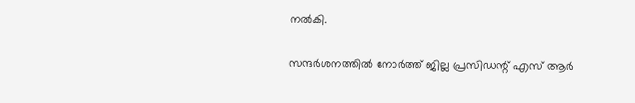നൽകി.

സന്ദർശനത്തിൽ നോർത്ത് ജില്ല പ്രസിഡന്റ് എസ് ആർ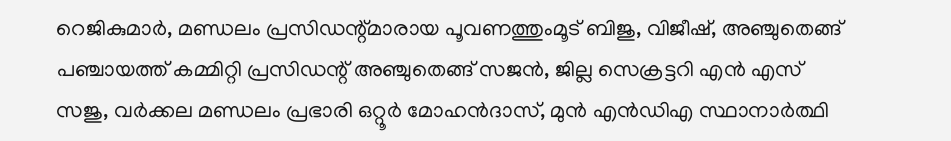റെജികുമാർ, മണ്ഡലം പ്രസിഡന്റ്മാരായ പൂവണത്തുംമൂട് ബിജു, വിജീഷ്, അഞ്ചുതെങ്ങ് പഞ്ചായത്ത്‌ കമ്മിറ്റി പ്രസിഡന്റ് അഞ്ചുതെങ്ങ് സജൻ, ജില്ല സെക്രട്ടറി എൻ എസ് സജു, വർക്കല മണ്ഡലം പ്രഭാരി ഒറ്റൂർ മോഹൻദാസ്, മുൻ എൻഡിഎ സ്ഥാനാർത്ഥി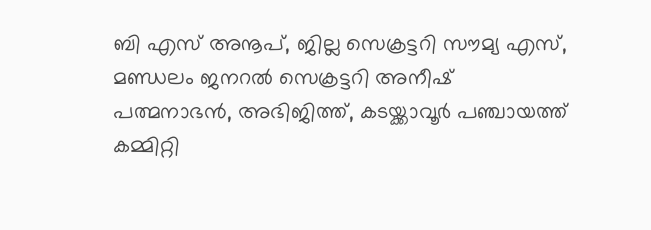ബി എസ് അനൂപ്, ജില്ല സെക്രട്ടറി സൗമ്യ എസ്, മണ്ഡലം ജനറൽ സെക്രട്ടറി അനീഷ് പത്മനാഭൻ, അഭിജിത്ത്, കടയ്ക്കാവൂർ പഞ്ചായത്ത് കമ്മിറ്റി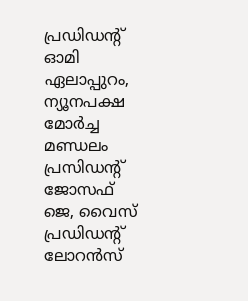പ്രഡിഡന്റ് ഓമി ഏലാപ്പുറം, ന്യൂനപക്ഷ മോർച്ച മണ്ഡലം പ്രസിഡന്റ് ജോസഫ് ജെ, വൈസ് പ്രഡിഡന്റ് ലോറൻസ്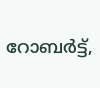റോബർട്ട്,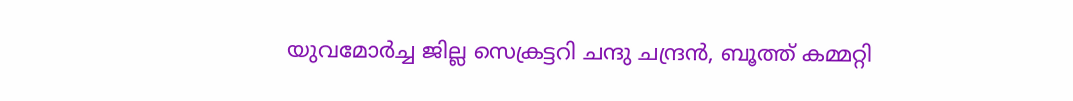യുവമോർച്ച ജില്ല സെക്രട്ടറി ചന്ദു ചന്ദ്രൻ, ബൂത്ത്‌ കമ്മറ്റി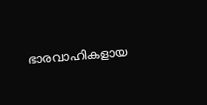ഭാരവാഹികളായ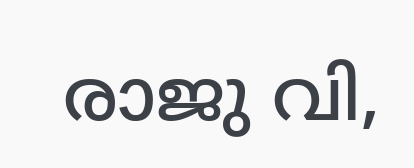രാജു വി,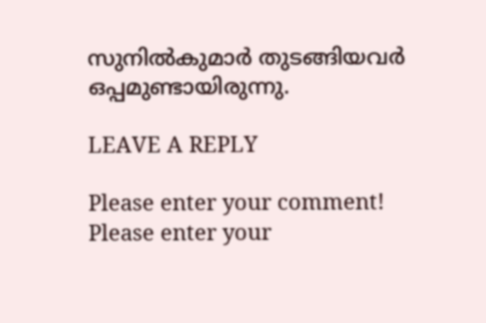സുനിൽകുമാർ തുടങ്ങിയവർ ഒപ്പമുണ്ടായിരുന്നു.

LEAVE A REPLY

Please enter your comment!
Please enter your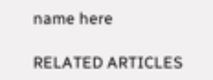name here

RELATED ARTICLES